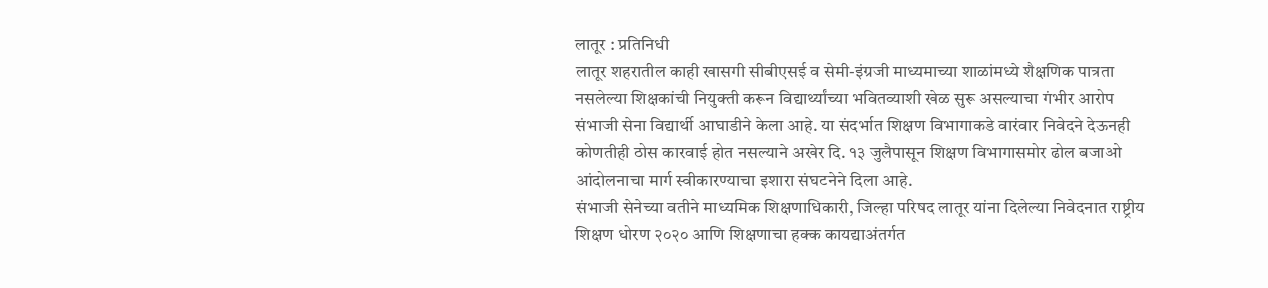लातूर : प्रतिनिधी
लातूर शहरातील काही खासगी सीबीएसई व सेमी-इंग्रजी माध्यमाच्या शाळांमध्ये शैक्षणिक पात्रता नसलेल्या शिक्षकांची नियुक्ती करून विद्यार्थ्यांच्या भवितव्याशी खेळ सुरू असल्याचा गंभीर आरोप संभाजी सेना विद्यार्थी आघाडीने केला आहे. या संदर्भात शिक्षण विभागाकडे वारंवार निवेदने देऊनही कोणतीही ठोस कारवाई होत नसल्याने अखेर दि. १३ जुलैपासून शिक्षण विभागासमोर ढोल बजाओ आंदोलनाचा मार्ग स्वीकारण्याचा इशारा संघटनेने दिला आहे.
संभाजी सेनेच्या वतीने माध्यमिक शिक्षणाधिकारी, जिल्हा परिषद लातूर यांना दिलेल्या निवेदनात राष्ट्रीय शिक्षण धोरण २०२० आणि शिक्षणाचा हक्क कायद्याअंतर्गत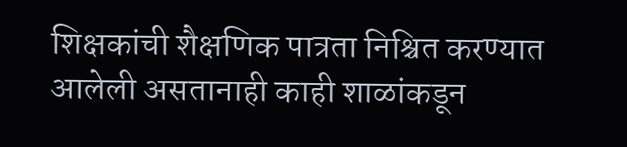शिक्षकांची शैक्षणिक पात्रता निश्चित करण्यात आलेली असतानाही काही शाळांकडून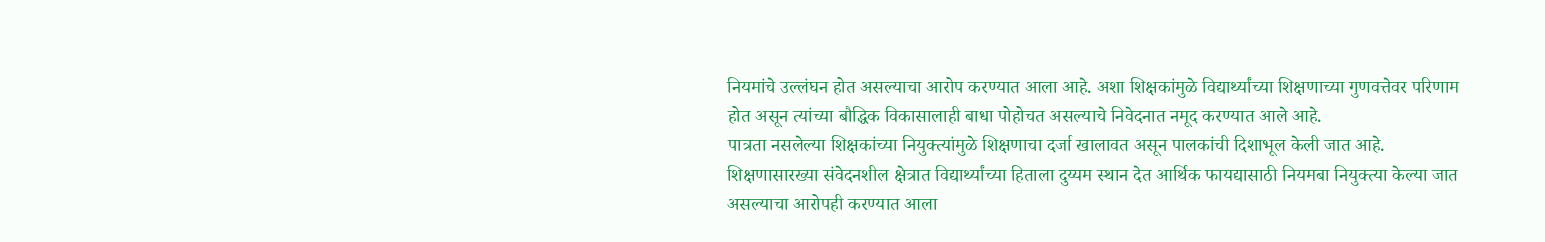नियमांचे उल्लंघन होत असल्याचा आरोप करण्यात आला आहे. अशा शिक्षकांमुळे विद्यार्थ्यांच्या शिक्षणाच्या गुणवत्तेवर परिणाम होत असून त्यांच्या बौद्धिक विकासालाही बाधा पोहोचत असल्याचे निवेदनात नमूद करण्यात आले आहे.
पात्रता नसलेल्या शिक्षकांच्या नियुक्त्यांमुळे शिक्षणाचा दर्जा खालावत असून पालकांची दिशाभूल केली जात आहे. शिक्षणासारख्या संवेदनशील क्षेत्रात विद्यार्थ्यांच्या हिताला दुय्यम स्थान देत आर्थिक फायद्यासाठी नियमबा नियुक्त्या केल्या जात असल्याचा आरोपही करण्यात आला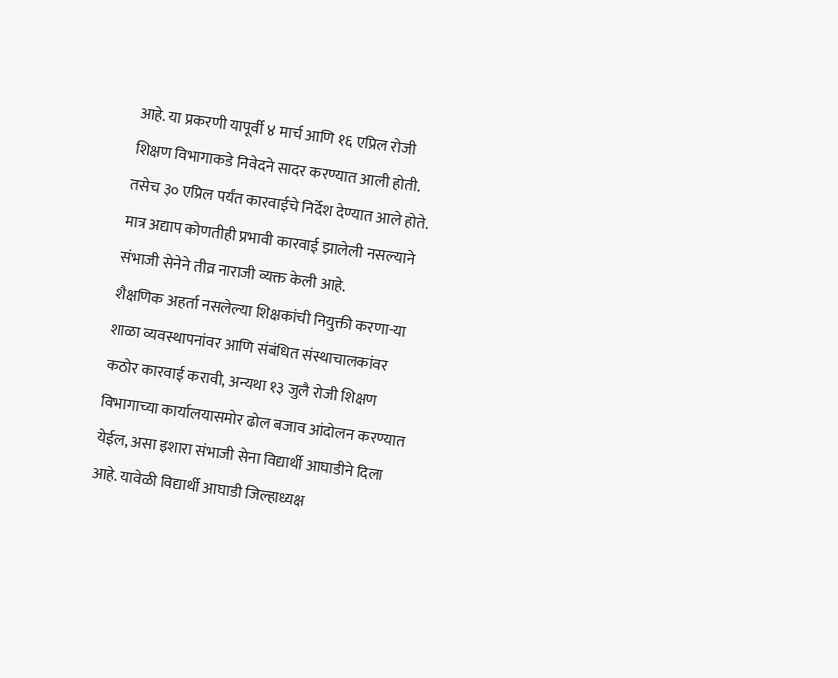आहे. या प्रकरणी यापूर्वी ४ मार्च आणि १६ एप्रिल रोजी शिक्षण विभागाकडे निवेदने सादर करण्यात आली होती. तसेच ३० एप्रिल पर्यंत कारवाईचे निर्देश देण्यात आले होते. मात्र अद्याप कोणतीही प्रभावी कारवाई झालेली नसल्याने संभाजी सेनेने तीव्र नाराजी व्यक्त केली आहे.
शैक्षणिक अहर्ता नसलेल्या शिक्षकांची नियुक्ती करणा-या शाळा व्यवस्थापनांवर आणि संबंधित संस्थाचालकांवर कठोर कारवाई करावी, अन्यथा १३ जुलै रोजी शिक्षण विभागाच्या कार्यालयासमोर ढोल बजाव आंदोलन करण्यात येईल, असा इशारा संभाजी सेना विद्यार्थी आघाडीने दिला आहे. यावेळी विद्यार्थी आघाडी जिल्हाध्यक्ष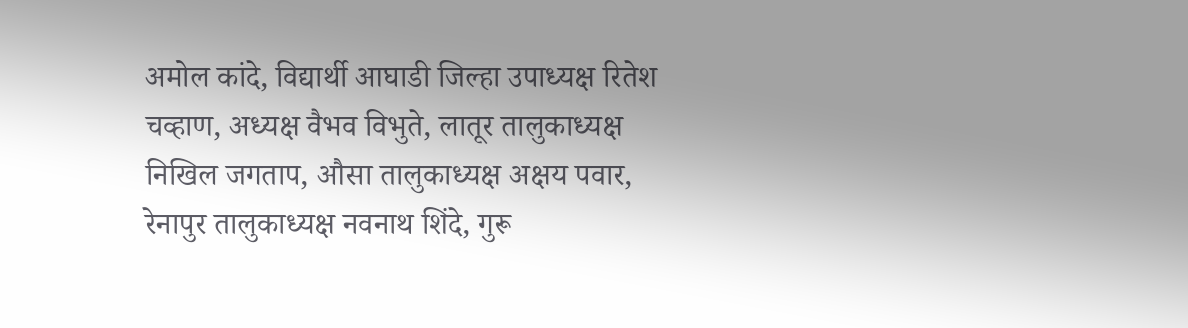अमोल कांदे, विद्यार्थी आघाडी जिल्हा उपाध्यक्ष रितेश चव्हाण, अध्यक्ष वैभव विभुते, लातूर तालुकाध्यक्ष निखिल जगताप, औसा तालुकाध्यक्ष अक्षय पवार, रेनापुर तालुकाध्यक्ष नवनाथ शिंदे, गुरू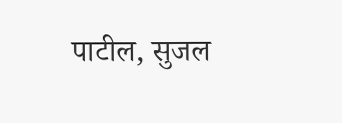पाटील, सुजल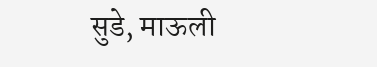सुडे, माऊली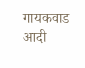गायकवाड आदी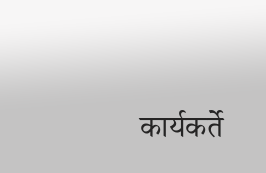कार्यकर्ते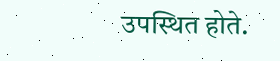उपस्थित होते.